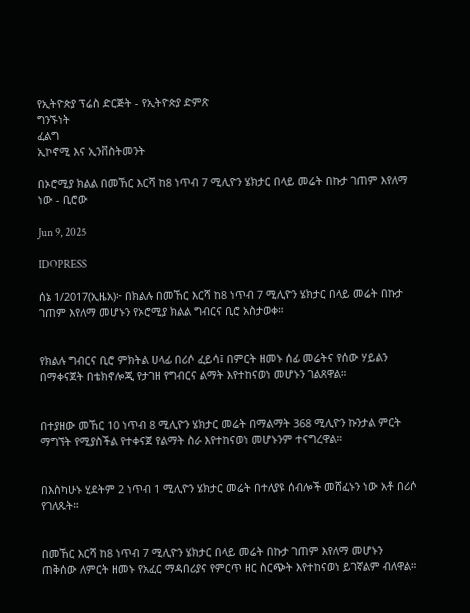የኢትዮጵያ ፕሬስ ድርጅት - የኢትዮጵያ ድምጽ
ግንኙነት
ፈልግ
ኢኮኖሚ እና ኢንቨስትመንት

በኦሮሚያ ክልል በመኸር እርሻ ከ8 ነጥብ 7 ሚሊዮን ሄክታር በላይ መሬት በኩታ ገጠም እየለማ ነው - ቢሮው

Jun 9, 2025

IDOPRESS

ሰኔ 1/2017(ኢዜአ)፦ በክልሉ በመኸር እርሻ ከ8 ነጥብ 7 ሚሊዮን ሄክታር በላይ መሬት በኩታ ገጠም እየለማ መሆኑን የኦሮሚያ ክልል ግብርና ቢሮ አስታወቀ።


የክልሉ ግብርና ቢሮ ምክትል ሀላፊ በሪሶ ፈይሳ፤ በምርት ዘመኑ ሰፊ መሬትና የሰው ሃይልን በማቀናጀት በቴክኖሎጂ የታገዘ የግብርና ልማት እየተከናወነ መሆኑን ገልጸዋል።


በተያዘው መኸር 10 ነጥብ 8 ሚሊዮን ሄክታር መሬት በማልማት 368 ሚሊዮን ኩንታል ምርት ማግኘት የሚያስችል የተቀናጀ የልማት ስራ እየተከናወነ መሆኑንም ተናግረዋል።


በእስካሁኑ ሂደትም 2 ነጥብ 1 ሚሊዮን ሄክታር መሬት በተለያዩ ሰብሎች መሸፈኑን ነው አቶ በሪሶ የገለጹት።


በመኸር እርሻ ከ8 ነጥብ 7 ሚሊዮን ሄክታር በላይ መሬት በኩታ ገጠም እየለማ መሆኑን ጠቅሰው ለምርት ዘመኑ የአፈር ማዳበሪያና የምርጥ ዘር ስርጭት እየተከናወነ ይገኛልም ብለዋል።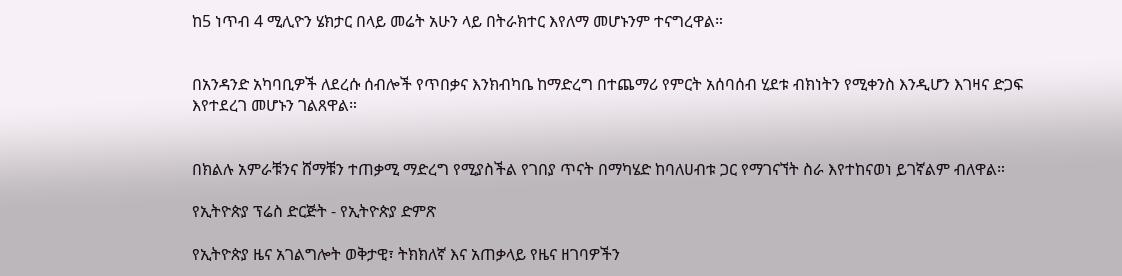ከ5 ነጥብ 4 ሚሊዮን ሄክታር በላይ መሬት አሁን ላይ በትራክተር እየለማ መሆኑንም ተናግረዋል።


በአንዳንድ አካባቢዎች ለደረሱ ሰብሎች የጥበቃና እንክብካቤ ከማድረግ በተጨማሪ የምርት አሰባሰብ ሂደቱ ብክነትን የሚቀንስ እንዲሆን እገዛና ድጋፍ እየተደረገ መሆኑን ገልጸዋል።


በክልሉ አምራቹንና ሸማቹን ተጠቃሚ ማድረግ የሚያስችል የገበያ ጥናት በማካሄድ ከባለሀብቱ ጋር የማገናኘት ስራ እየተከናወነ ይገኛልም ብለዋል።

የኢትዮጵያ ፕሬስ ድርጅት - የኢትዮጵያ ድምጽ

የኢትዮጵያ ዜና አገልግሎት ወቅታዊ፣ ትክክለኛ እና አጠቃላይ የዜና ዘገባዎችን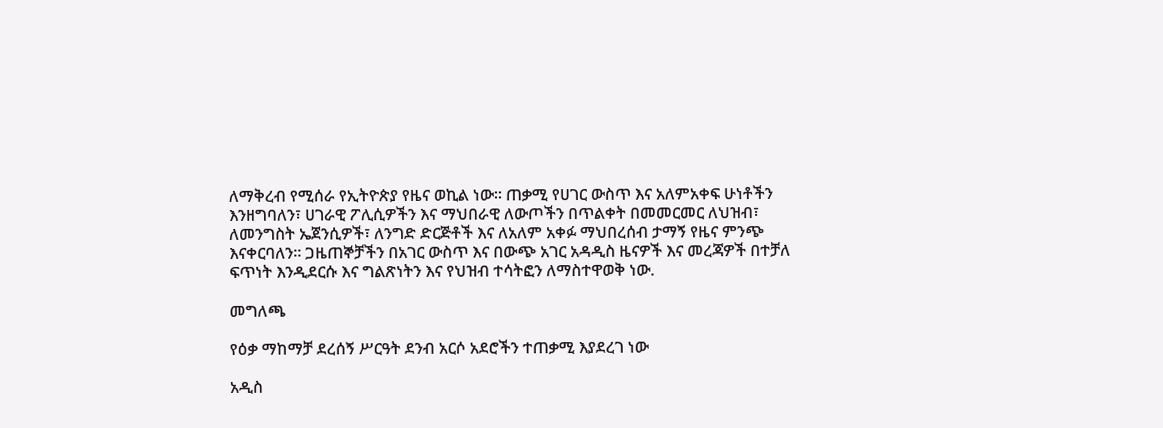ለማቅረብ የሚሰራ የኢትዮጵያ የዜና ወኪል ነው። ጠቃሚ የሀገር ውስጥ እና አለምአቀፍ ሁነቶችን እንዘግባለን፣ ሀገራዊ ፖሊሲዎችን እና ማህበራዊ ለውጦችን በጥልቀት በመመርመር ለህዝብ፣ ለመንግስት ኤጀንሲዎች፣ ለንግድ ድርጅቶች እና ለአለም አቀፉ ማህበረሰብ ታማኝ የዜና ምንጭ እናቀርባለን። ጋዜጠኞቻችን በአገር ውስጥ እና በውጭ አገር አዳዲስ ዜናዎች እና መረጃዎች በተቻለ ፍጥነት እንዲደርሱ እና ግልጽነትን እና የህዝብ ተሳትፎን ለማስተዋወቅ ነው.

መግለጫ

የዕቃ ማከማቻ ደረሰኝ ሥርዓት ደንብ አርሶ አደሮችን ተጠቃሚ እያደረገ ነው

አዲስ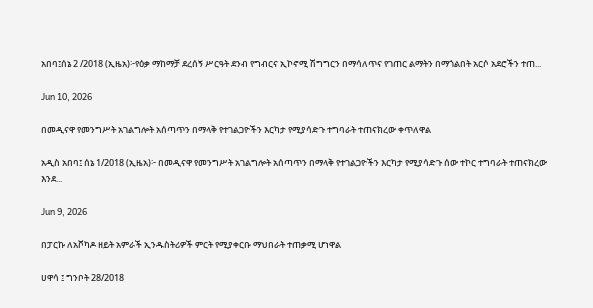አበባ፤ሰኔ 2 /2018 (ኢዜአ)፦የዕቃ ማከማቻ ደረሰኝ ሥርዓት ደንብ የግብርና ኢኮኖሚ ሽግግርን በማሳለጥና የገጠር ልማትን በማጎልበት አርሶ አደሮችን ተጠ...

Jun 10, 2026

በመዲናዋ የመንግሥት አገልግሎት አሰጣጥን በማላቅ የተገልጋዮችን እርካታ የሚያሳድጉ ተግባራት ተጠናክረው ቀጥለዋል

አዲስ አበባ፤ ሰኔ 1/2018 (ኢዜአ)፦ በመዲናዋ የመንግሥት አገልግሎት አሰጣጥን በማላቅ የተገልጋዮችን እርካታ የሚያሳድጉ ሰው ተኮር ተግባራት ተጠናክረው እንደ...

Jun 9, 2026

በፓርኩ ለአቮካዶ ዘይት አምራች ኢንዱስትሪዎች ምርት የሚያቀርቡ ማህበራት ተጠቃሚ ሆነዋል

ሀዋሳ ፤ ግንቦት 28/2018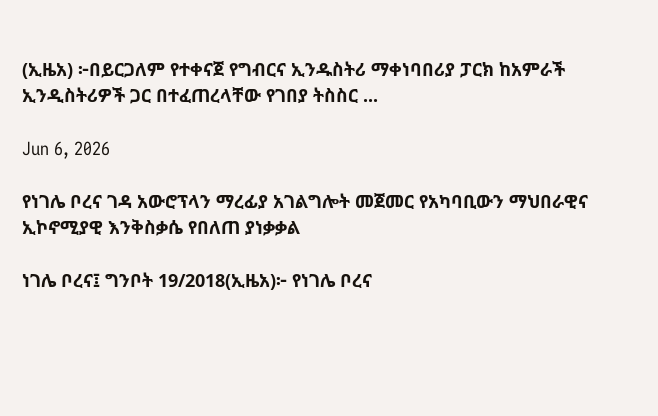(ኢዜአ) ፦በይርጋለም የተቀናጀ የግብርና ኢንዱስትሪ ማቀነባበሪያ ፓርክ ከአምራች ኢንዲስትሪዎች ጋር በተፈጠረላቸው የገበያ ትስስር ...

Jun 6, 2026

የነገሌ ቦረና ገዳ አውሮፕላን ማረፊያ አገልግሎት መጀመር የአካባቢውን ማህበራዊና ኢኮኖሚያዊ እንቅስቃሴ የበለጠ ያነቃቃል

ነገሌ ቦረና፤ ግንቦት 19/2018(ኢዜአ)፦ የነገሌ ቦረና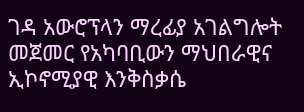ገዳ አውሮፕላን ማረፊያ አገልግሎት መጀመር የአካባቢውን ማህበራዊና ኢኮኖሚያዊ እንቅስቃሴ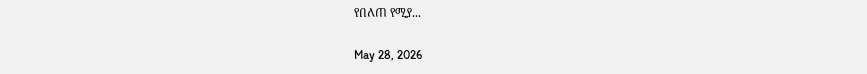የበለጠ የሚያ...

May 28, 2026